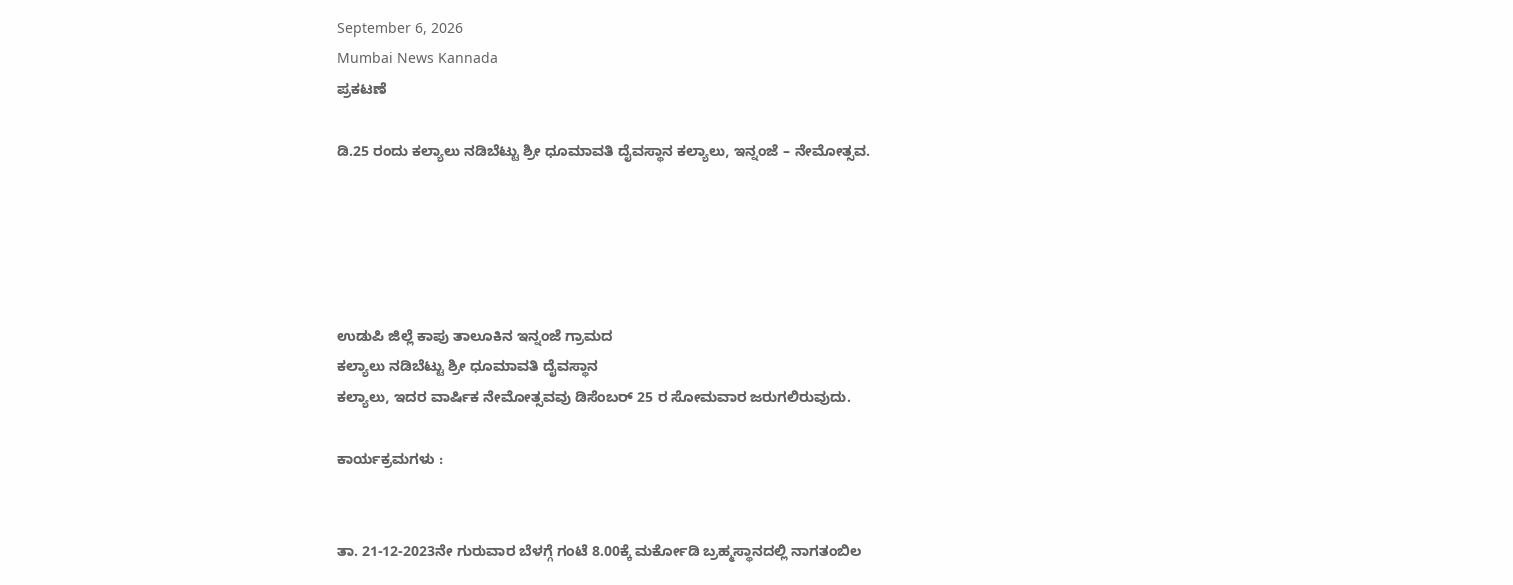September 6, 2026
Mumbai News Kannada
ಪ್ರಕಟಣೆ

ಡಿ.25 ರಂದು ಕಲ್ಯಾಲು ನಡಿಬೆಟ್ಟು ಶ್ರೀ ಧೂಮಾವತಿ ದೈವಸ್ಥಾನ ಕಲ್ಯಾಲು, ಇನ್ನಂಜೆ – ನೇಮೋತ್ಸವ.





ಉಡುಪಿ ಜಿಲ್ಲೆ ಕಾಪು ತಾಲೂಕಿನ ಇನ್ನಂಜೆ ಗ್ರಾಮದ
ಕಲ್ಯಾಲು ನಡಿಬೆಟ್ಟು ಶ್ರೀ ಧೂಮಾವತಿ ದೈವಸ್ಥಾನ
ಕಲ್ಯಾಲು, ಇದರ ವಾರ್ಷಿಕ ನೇಮೋತ್ಸವವು ಡಿಸೆಂಬರ್ 25 ರ ಸೋಮವಾರ ಜರುಗಲಿರುವುದು.

ಕಾರ್ಯಕ್ರಮಗಳು :


ತಾ. 21-12-2023ನೇ ಗುರುವಾರ ಬೆಳಗ್ಗೆ ಗಂಟೆ 8.00ಕ್ಕೆ ಮರ್ಕೋಡಿ ಬ್ರಹ್ಮಸ್ಥಾನದಲ್ಲಿ ನಾಗತಂಬಿಲ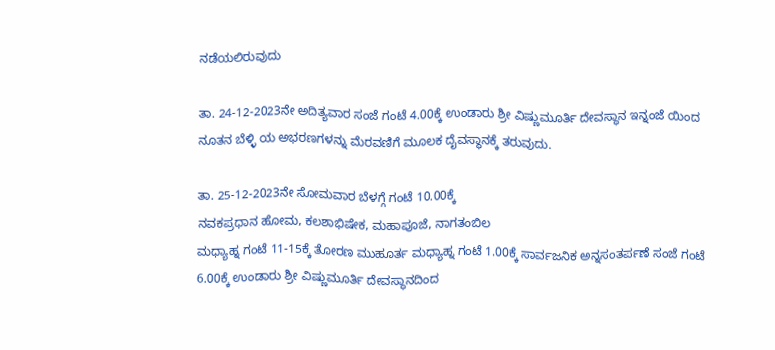ನಡೆಯಲಿರುವುದು

ತಾ. 24-12-2023ನೇ ಅದಿತ್ಯವಾರ ಸಂಜೆ ಗಂಟೆ 4.00ಕ್ಕೆ ಉಂಡಾರು ಶ್ರೀ ವಿಷ್ಣುಮೂರ್ತಿ ದೇವಸ್ಥಾನ ಇನ್ನಂಜೆ ಯಿಂದ ನೂತನ ಬೆಳ್ಳಿ ಯ ಅಭರಣಗಳನ್ನು ಮೆರವಣಿಗೆ ಮೂಲಕ ದೈವಸ್ಥಾನಕ್ಕೆ ತರುವುದು.

ತಾ. 25-12-2023ನೇ ಸೋಮವಾರ ಬೆಳಗ್ಗೆ ಗಂಟೆ 10.00ಕ್ಕೆ
ನವಕಪ್ರಧಾನ ಹೋಮ, ಕಲಶಾಭಿಷೇಕ, ಮಹಾಪೂಜೆ, ನಾಗತಂಬಿಲ
ಮಧ್ಯಾಹ್ನ ಗಂಟೆ 11-15ಕ್ಕೆ ತೋರಣ ಮುಹೂರ್ತ ಮಧ್ಯಾಹ್ನ ಗಂಟೆ 1.00ಕ್ಕೆ ಸಾರ್ವಜನಿಕ ಅನ್ನಸಂತರ್ಪಣೆ ಸಂಜೆ ಗಂಟೆ 6.00ಕ್ಕೆ ಉಂಡಾರು ಶ್ರೀ ವಿಷ್ಣುಮೂರ್ತಿ ದೇವಸ್ಥಾನದಿಂದ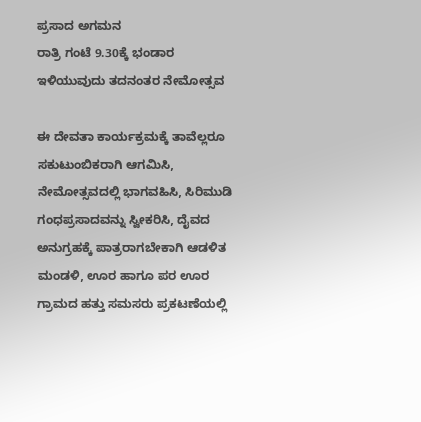ಪ್ರಸಾದ ಅಗಮನ
ರಾತ್ರಿ ಗಂಟೆ 9.30ಕ್ಕೆ ಭಂಡಾರ ಇಳಿಯುವುದು ತದನಂತರ ನೇಮೋತ್ಸವ

ಈ ದೇವತಾ ಕಾರ್ಯಕ್ರಮಕ್ಕೆ ತಾವೆಲ್ಲರೂ ಸಕುಟುಂಬಿಕರಾಗಿ ಆಗಮಿಸಿ, ನೇಮೋತ್ಸವದಲ್ಲಿ ಭಾಗವಹಿಸಿ, ಸಿರಿಮುಡಿ ಗಂಧಪ್ರಸಾದವನ್ನು ಸ್ವೀಕರಿಸಿ, ದೈವದ ಅನುಗ್ರಹಕ್ಕೆ ಪಾತ್ರರಾಗಬೇಕಾಗಿ ಆಡಳಿತ ಮಂಡಳಿ, ಊರ ಹಾಗೂ ಪರ ಊರ ಗ್ರಾಮದ ಹತ್ತು ಸಮಸರು ಪ್ರಕಟಣೆಯಲ್ಲಿ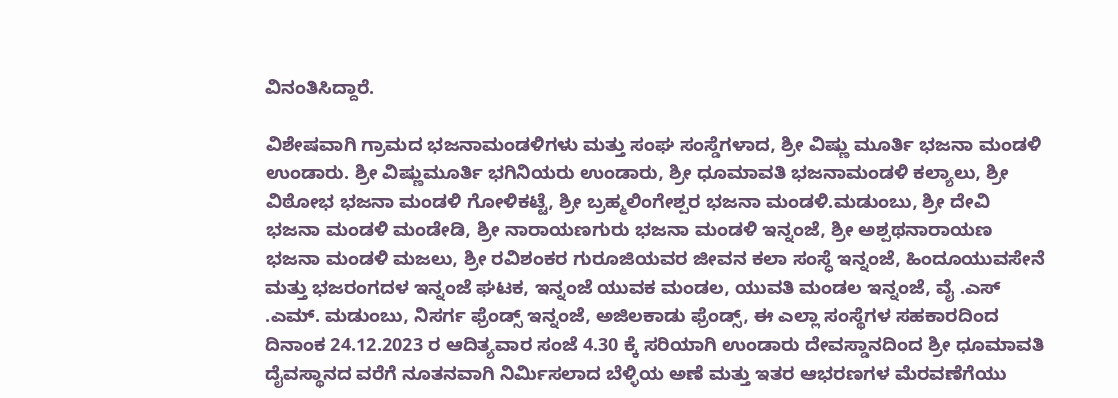ವಿನಂತಿಸಿದ್ದಾರೆ.

ವಿಶೇಷವಾಗಿ ಗ್ರಾಮದ ಭಜನಾಮಂಡಳಿಗಳು ಮತ್ತು ಸಂಘ ಸಂಸ್ಡೆಗಳಾದ, ಶ್ರೀ ವಿಷ್ಣು ಮೂರ್ತಿ ಭಜನಾ ಮಂಡಳಿ ಉಂಡಾರು. ಶ್ರೀ ವಿಷ್ಣುಮೂರ್ತಿ ಭಗಿನಿಯರು ಉಂಡಾರು, ಶ್ರೀ ಧೂಮಾವತಿ ಭಜನಾಮಂಡಳಿ ಕಲ್ಯಾಲು, ಶ್ರೀ ವಿಠೋಭ ಭಜನಾ ಮಂಡಳಿ ಗೋಳಿಕಟ್ಟೆ, ಶ್ರೀ ಬ್ರಹ್ಮಲಿಂಗೇಶ್ಪರ ಭಜನಾ ಮಂಡಳಿ.ಮಡುಂಬು, ಶ್ರೀ ದೇವಿ ಭಜನಾ ಮಂಡಳಿ ಮಂಡೇಡಿ, ಶ್ರೀ ನಾರಾಯಣಗುರು ಭಜನಾ ಮಂಡಳಿ ಇನ್ನಂಜೆ, ಶ್ರೀ ಅಶ್ಪಥನಾರಾಯಣ ಭಜನಾ ಮಂಡಳಿ ಮಜಲು, ಶ್ರೀ ರವಿಶಂಕರ ಗುರೂಜಿಯವರ ಜೀವನ ಕಲಾ ಸಂಸ್ಧೆ ಇನ್ನಂಜೆ, ಹಿಂದೂಯುವಸೇನೆ ಮತ್ತು ಭಜರಂಗದಳ ಇನ್ನಂಜೆ ಘಟಕ, ಇನ್ನಂಜೆ ಯುವಕ ಮಂಡಲ, ಯುವತಿ ಮಂಡಲ ಇನ್ನಂಜೆ, ವೈ .ಎಸ್ .ಎಮ್. ಮಡುಂಬು, ನಿಸರ್ಗ ಫ್ರೆಂಡ್ಸ್ ಇನ್ನಂಜೆ, ಅಜಿಲಕಾಡು ಫ್ರೆಂಡ್ಸ್, ಈ ಎಲ್ಲಾ ಸಂಸ್ಥೆಗಳ ಸಹಕಾರದಿಂದ ದಿನಾಂಕ 24.12.2023 ರ ಆದಿತ್ಯವಾರ ಸಂಜೆ 4.30 ಕ್ಕೆ ಸರಿಯಾಗಿ ಉಂಡಾರು ದೇವಸ್ಡಾನದಿಂದ ಶ್ರೀ ಧೂಮಾವತಿ ದೈವಸ್ಥಾನದ ವರೆಗೆ ನೂತನವಾಗಿ ನಿರ್ಮಿಸಲಾದ ಬೆಳ್ಳಿಯ ಅಣೆ ಮತ್ತು ಇತರ ಆಭರಣಗಳ ಮೆರವಣೆಗೆಯು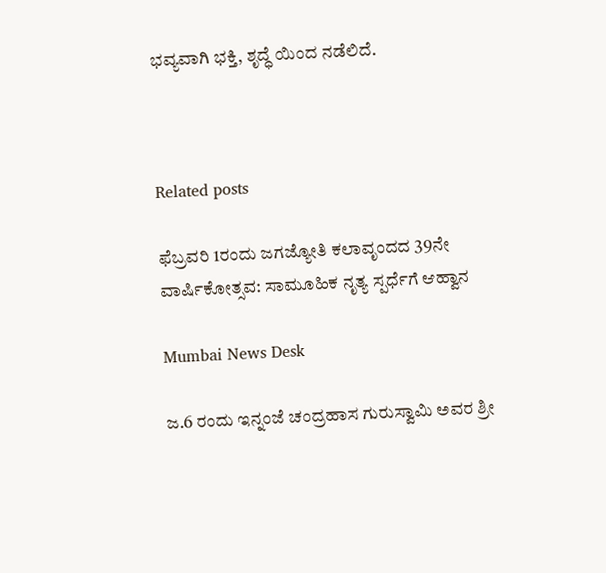ಭವ್ಯವಾಗಿ ಭಕ್ತಿ, ಶೃದ್ಧೆ ಯಿಂದ ನಡೆಲಿದೆ.



Related posts

ಫೆಬ್ರವರಿ 1ರಂದು ಜಗಜ್ಯೋತಿ ಕಲಾವೃಂದದ 39ನೇ ವಾರ್ಷಿಕೋತ್ಸವ: ಸಾಮೂಹಿಕ ನೃತ್ಯ ಸ್ಪರ್ಧೆಗೆ ಆಹ್ವಾನ

Mumbai News Desk

ಜ.6 ರಂದು ಇನ್ನಂಜೆ ಚಂದ್ರಹಾಸ ಗುರುಸ್ವಾಮಿ ಅವರ ಶ್ರೀ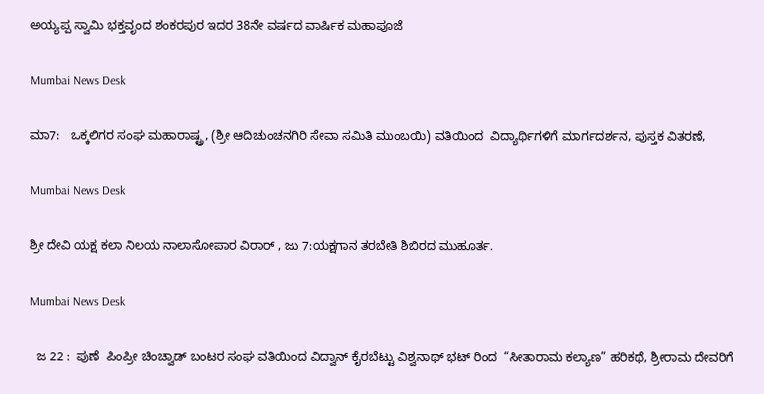ಅಯ್ಯಪ್ಪ ಸ್ವಾಮಿ ಭಕ್ತವೃಂದ ಶಂಕರಪುರ ಇದರ 38ನೇ ವರ್ಷದ ವಾರ್ಷಿಕ ಮಹಾಪೂಜೆ

Mumbai News Desk

ಮಾ7:   ಒಕ್ಕಲಿಗರ ಸಂಘ ಮಹಾರಾಷ್ಟ್ರ, (ಶ್ರೀ ಆದಿಚುಂಚನಗಿರಿ ಸೇವಾ ಸಮಿತಿ ಮುಂಬಯಿ) ವತಿಯಿಂದ  ವಿದ್ಯಾರ್ಥಿಗಳಿಗೆ ಮಾರ್ಗದರ್ಶನ, ಪುಸ್ತಕ ವಿತರಣೆ,

Mumbai News Desk

ಶ್ರೀ ದೇವಿ ಯಕ್ಷ ಕಲಾ ನಿಲಯ ನಾಲಾಸೋಪಾರ ವಿರಾರ್ , ಜು 7:ಯಕ್ಷಗಾನ ತರಬೇತಿ ಶಿಬಿರದ ಮುಹೂರ್ತ.

Mumbai News Desk

  ಜ 22 :  ಪುಣೆ  ಪಿಂಪ್ರೀ ಚಿಂಚ್ವಾಡ್ ಬಂಟರ ಸಂಘ ವತಿಯಿಂದ ವಿದ್ವಾನ್ ಕೈರಬೆಟ್ಟು ವಿಶ್ವನಾಥ್ ಭಟ್ ರಿಂದ  “ಸೀತಾರಾಮ ಕಲ್ಯಾಣ” ಹರಿಕಥೆ, ಶ್ರೀರಾಮ ದೇವರಿಗೆ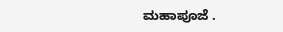ಮಹಾಪೂಜೆ .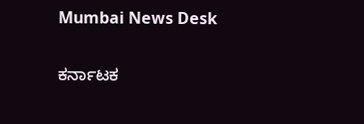Mumbai News Desk

ಕರ್ನಾಟಕ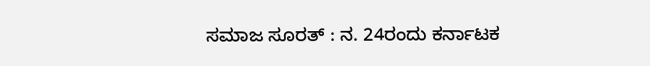ಸಮಾಜ ಸೂರತ್ : ನ. 24ರಂದು ಕರ್ನಾಟಕ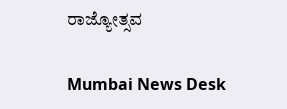ರಾಜ್ಯೋತ್ಸವ

Mumbai News Desk